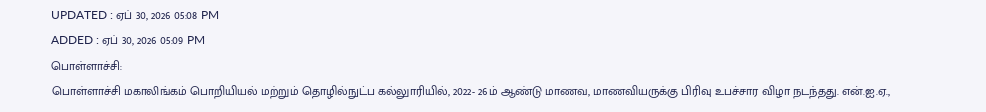UPDATED : ஏப் 30, 2026 05:08 PM
ADDED : ஏப் 30, 2026 05:09 PM
பொள்ளாச்சி:
பொள்ளாச்சி மகாலிங்கம் பொறியியல் மற்றும் தொழில்நுட்ப கல்லுாரியில், 2022- 26ம் ஆண்டு மாணவ, மாணவியருக்கு பிரிவு உபச்சார விழா நடந்தது. என்.ஐ.ஏ.,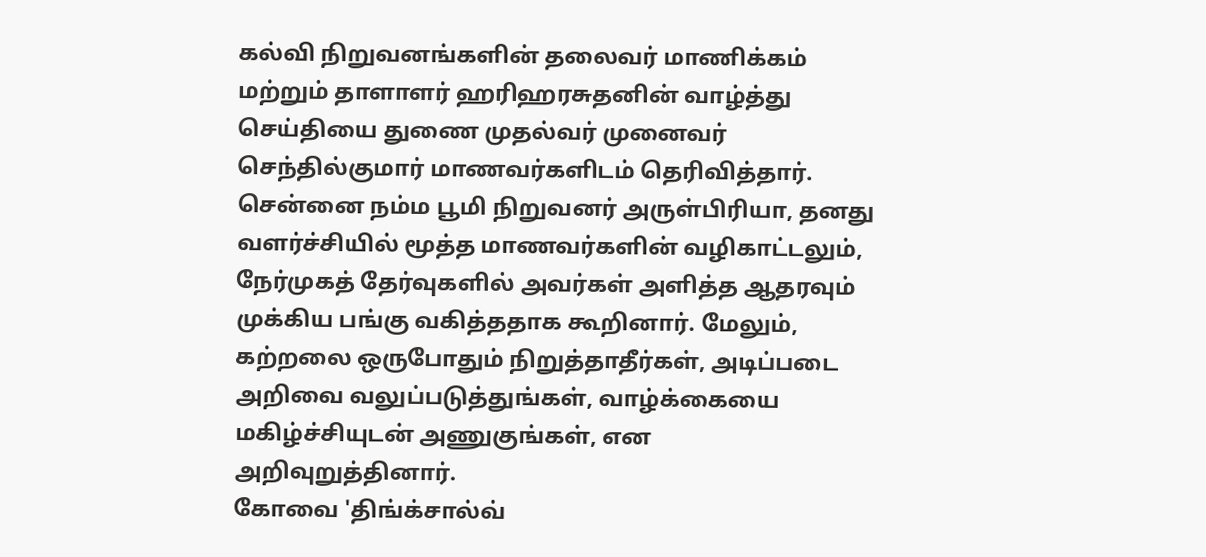கல்வி நிறுவனங்களின் தலைவர் மாணிக்கம் மற்றும் தாளாளர் ஹரிஹரசுதனின் வாழ்த்து செய்தியை துணை முதல்வர் முனைவர் செந்தில்குமார் மாணவர்களிடம் தெரிவித்தார்.
சென்னை நம்ம பூமி நிறுவனர் அருள்பிரியா, தனது வளர்ச்சியில் மூத்த மாணவர்களின் வழிகாட்டலும், நேர்முகத் தேர்வுகளில் அவர்கள் அளித்த ஆதரவும் முக்கிய பங்கு வகித்ததாக கூறினார். மேலும், கற்றலை ஒருபோதும் நிறுத்தாதீர்கள், அடிப்படை அறிவை வலுப்படுத்துங்கள், வாழ்க்கையை மகிழ்ச்சியுடன் அணுகுங்கள், என அறிவுறுத்தினார்.
கோவை 'திங்க்சால்வ்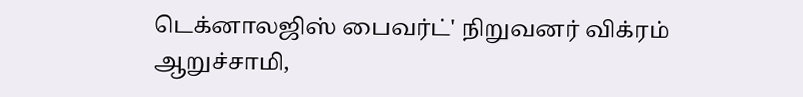டெக்னாலஜிஸ் பைவர்ட்' நிறுவனர் விக்ரம் ஆறுச்சாமி,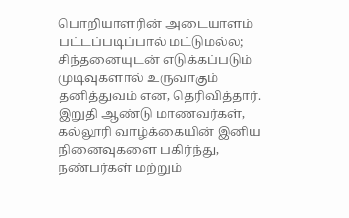பொறியாளரின் அடையாளம் பட்டப்படிப்பால் மட்டுமல்ல; சிந்தனையுடன் எடுக்கப்படும் முடிவுகளால் உருவாகும் தனித்துவம் என, தெரிவித்தார்.
இறுதி ஆண்டு மாணவர்கள், கல்லூரி வாழ்க்கையின் இனிய நினைவுகளை பகிர்ந்து, நண்பர்கள் மற்றும்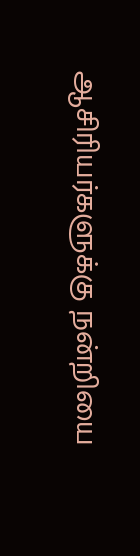ஆசிரியர்களுக்கு நன்றியை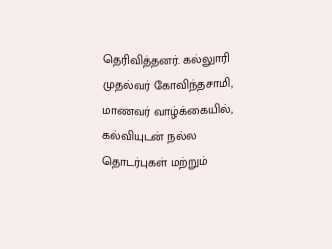தெரிவித்தனர். கல்லுாரி முதல்வர் கோவிந்தசாமி, மாணவர் வாழ்க்கையில், கல்வியுடன் நல்ல தொடர்புகள் மற்றும்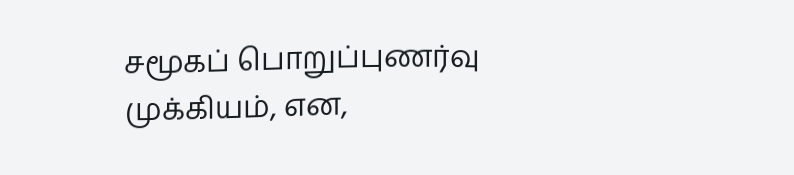சமூகப் பொறுப்புணர்வு முக்கியம், என,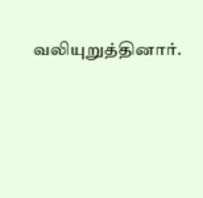வலியுறுத்தினார்.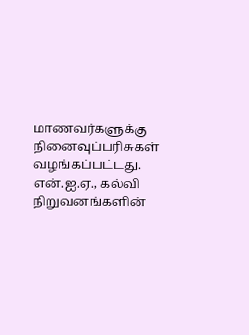மாணவர்களுக்கு நினைவுப்பரிசுகள் வழங்கப்பட்டது. என்.ஐ.ஏ., கல்வி நிறுவனங்களின்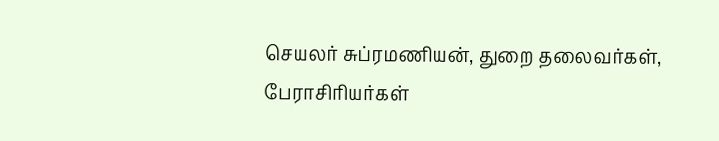செயலர் சுப்ரமணியன், துறை தலைவர்கள், பேராசிரியர்கள்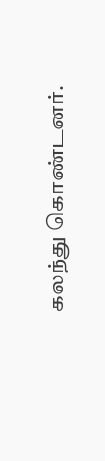கலந்து கொண்டனர்.